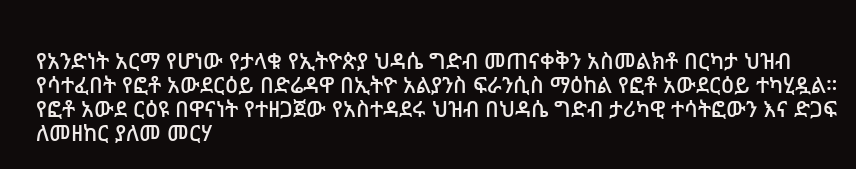የአንድነት አርማ የሆነው የታላቁ የኢትዮጵያ ህዳሴ ግድብ መጠናቀቅን አስመልክቶ በርካታ ህዝብ የሳተፈበት የፎቶ አውደርዕይ በድሬዳዋ በኢትዮ አልያንስ ፍራንሲስ ማዕከል የፎቶ አውደርዕይ ተካሂዷል።
የፎቶ አውደ ርዕዩ በዋናነት የተዘጋጀው የአስተዳደሩ ህዝብ በህዳሴ ግድብ ታሪካዊ ተሳትፎውን እና ድጋፍ ለመዘከር ያለመ መርሃ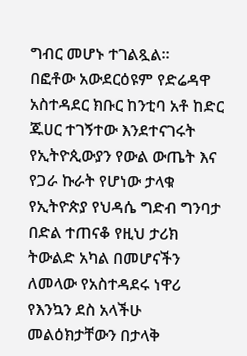ግብር መሆኑ ተገልጿል።
በፎቶው አውደርዕዩም የድሬዳዋ አስተዳደር ክቡር ከንቲባ አቶ ከድር ጁሀር ተገኝተው እንደተናገሩት የኢትዮጲውያን የውል ውጤት እና የጋራ ኩራት የሆነው ታላቁ የኢትዮጵያ የህዳሴ ግድብ ግንባታ በድል ተጠናቆ የዚህ ታሪክ ትውልድ አካል በመሆናችን ለመላው የአስተዳደሩ ነዋሪ የእንኳን ደስ አላችሁ መልዕክታቸውን በታላቅ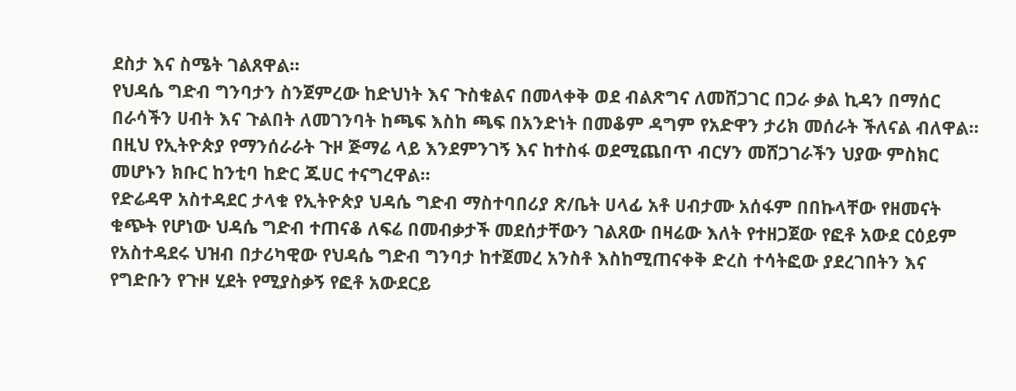ደስታ እና ስሜት ገልጸዋል።
የህዳሴ ግድብ ግንባታን ስንጀምረው ከድህነት እና ጉስቁልና በመላቀቅ ወደ ብልጽግና ለመሸጋገር በጋራ ቃል ኪዳን በማሰር በራሳችን ሀብት እና ጉልበት ለመገንባት ከጫፍ እስከ ጫፍ በአንድነት በመቆም ዳግም የአድዋን ታሪክ መሰራት ችለናል ብለዋል።
በዚህ የኢትዮጵያ የማንሰራራት ጉዞ ጅማሬ ላይ እንደምንገኝ እና ከተስፋ ወደሚጨበጥ ብርሃን መሸጋገራችን ህያው ምስክር መሆኑን ክቡር ከንቲባ ከድር ጁሀር ተናግረዋል።
የድሬዳዋ አስተዳደር ታላቁ የኢትዮጵያ ህዳሴ ግድብ ማስተባበሪያ ጽ/ቤት ሀላፊ አቶ ሀብታሙ አሰፋም በበኩላቸው የዘመናት ቁጭት የሆነው ህዳሴ ግድብ ተጠናቆ ለፍሬ በመብቃታች መደሰታቸውን ገልጸው በዛሬው እለት የተዘጋጀው የፎቶ አውደ ርዕይም የአስተዳደሩ ህዝብ በታሪካዊው የህዳሴ ግድብ ግንባታ ከተጀመረ አንስቶ እስከሚጠናቀቅ ድረስ ተሳትፎው ያደረገበትን እና የግድቡን የጉዞ ሂደት የሚያስቃኝ የፎቶ አውደርይ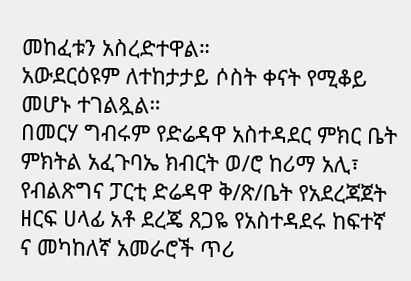መከፈቱን አስረድተዋል።
አውደርዕዩም ለተከታታይ ሶስት ቀናት የሚቆይ መሆኑ ተገልጿል።
በመርሃ ግብሩም የድሬዳዋ አስተዳደር ምክር ቤት ምክትል አፈጉባኤ ክብርት ወ/ሮ ከሪማ አሊ፣ የብልጽግና ፓርቲ ድሬዳዋ ቅ/ጽ/ቤት የአደረጃጀት ዘርፍ ሀላፊ አቶ ደረጄ ጸጋዬ የአስተዳደሩ ከፍተኛ ና መካከለኛ አመራሮች ጥሪ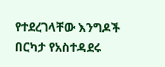የተደረገላቸው እንግዶች በርካታ የአስተዳደሩ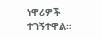ነዋሪዎች ተገኝተዋል።